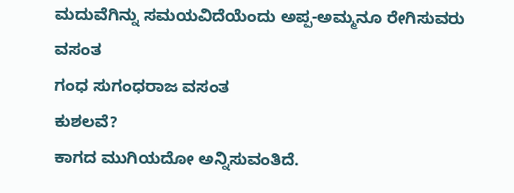ಮದುವೆಗಿನ್ನು ಸಮಯವಿದೆಯೆಂದು ಅಪ್ಪ-ಅಮ್ಮನೂ ರೇಗಿಸುವರು ವಸಂತ
ಗಂಧ ಸುಗಂಧರಾಜ ವಸಂತ
ಕುಶಲವೆ?
ಕಾಗದ ಮುಗಿಯದೋ ಅನ್ನಿಸುವಂತಿದೆ.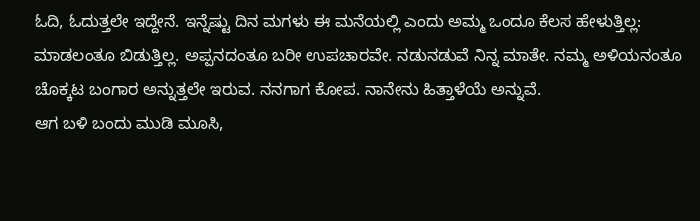ಓದಿ, ಓದುತ್ತಲೇ ಇದ್ದೇನೆ. ಇನ್ನೆಷ್ಟು ದಿನ ಮಗಳು ಈ ಮನೆಯಲ್ಲಿ ಎಂದು ಅಮ್ಮ ಒಂದೂ ಕೆಲಸ ಹೇಳುತ್ತಿಲ್ಲ: ಮಾಡಲಂತೂ ಬಿಡುತ್ತಿಲ್ಲ. ಅಪ್ಪನದಂತೂ ಬರೀ ಉಪಚಾರವೇ. ನಡುನಡುವೆ ನಿನ್ನ ಮಾತೇ. ನಮ್ಮ ಅಳಿಯನಂತೂ ಚೊಕ್ಕಟ ಬಂಗಾರ ಅನ್ನುತ್ತಲೇ ಇರುವ. ನನಗಾಗ ಕೋಪ. ನಾನೇನು ಹಿತ್ತಾಳೆಯೆ ಅನ್ನುವೆ.
ಆಗ ಬಳಿ ಬಂದು ಮುಡಿ ಮೂಸಿ,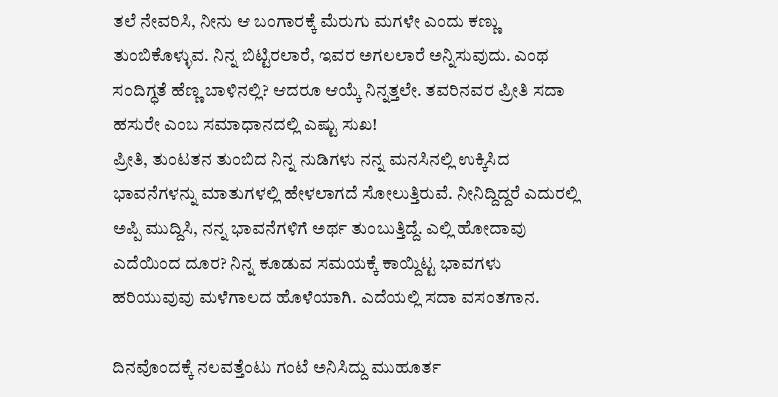ತಲೆ ನೇವರಿಸಿ, ನೀನು ಆ ಬಂಗಾರಕ್ಕೆ ಮೆರುಗು ಮಗಳೇ ಎಂದು ಕಣ್ಣು ತುಂಬಿಕೊಳ್ಳುವ. ನಿನ್ನ ಬಿಟ್ಟಿರಲಾರೆ, ಇವರ ಅಗಲಲಾರೆ ಅನ್ನಿಸುವುದು. ಎಂಥ ಸಂದಿಗ್ಧತೆ ಹೆಣ್ಣ ಬಾಳಿನಲ್ಲಿ? ಆದರೂ ಆಯ್ಕೆ ನಿನ್ನತ್ತಲೇ. ತವರಿನವರ ಪ್ರೀತಿ ಸದಾ ಹಸುರೇ ಎಂಬ ಸಮಾಧಾನದಲ್ಲಿ ಎಷ್ಟು ಸುಖ!
ಪ್ರೀತಿ, ತುಂಟತನ ತುಂಬಿದ ನಿನ್ನ ನುಡಿಗಳು ನನ್ನ ಮನಸಿನಲ್ಲಿ ಉಕ್ಕಿಸಿದ ಭಾವನೆಗಳನ್ನು ಮಾತುಗಳಲ್ಲಿ ಹೇಳಲಾಗದೆ ಸೋಲುತ್ತಿರುವೆ. ನೀನಿದ್ದಿದ್ದರೆ ಎದುರಲ್ಲಿ ಅಪ್ಪಿ ಮುದ್ದಿಸಿ, ನನ್ನ ಭಾವನೆಗಳಿಗೆ ಅರ್ಥ ತುಂಬುತ್ತಿದ್ದೆ. ಎಲ್ಲಿ ಹೋದಾವು ಎದೆಯಿಂದ ದೂರ? ನಿನ್ನ ಕೂಡುವ ಸಮಯಕ್ಕೆ ಕಾಯ್ದಿಟ್ಟ ಭಾವಗಳು ಹರಿಯುವುವು ಮಳೆಗಾಲದ ಹೊಳೆಯಾಗಿ. ಎದೆಯಲ್ಲಿ ಸದಾ ವಸಂತಗಾನ.

ದಿನವೊಂದಕ್ಕೆ ನಲವತ್ತೆಂಟು ಗಂಟೆ ಅನಿಸಿದ್ದು ಮುಹೂರ್ತ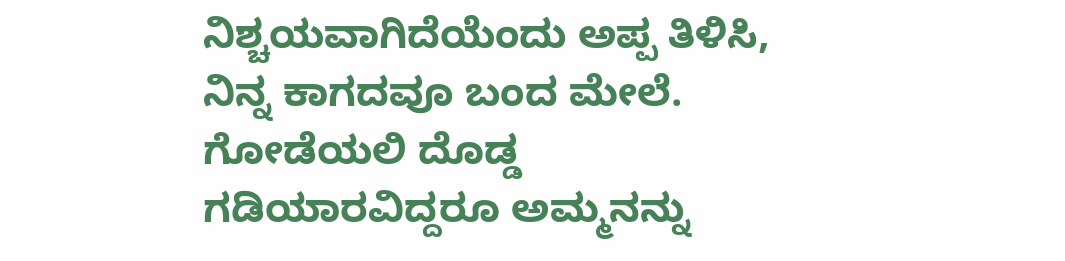ನಿಶ್ಚಯವಾಗಿದೆಯೆಂದು ಅಪ್ಪ ತಿಳಿಸಿ, ನಿನ್ನ ಕಾಗದವೂ ಬಂದ ಮೇಲೆ. ಗೋಡೆಯಲಿ ದೊಡ್ಡ ಗಡಿಯಾರವಿದ್ದರೂ ಅಮ್ಮನನ್ನು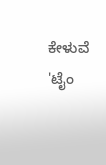ಕೇಳುವೆ 'ಟೈಂ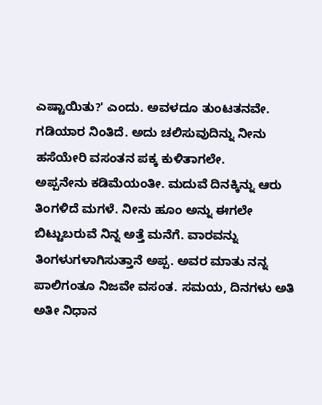ಎಷ್ಟಾಯಿತು?' ಎಂದು. ಅವಳದೂ ತುಂಟತನವೇ. ಗಡಿಯಾರ ನಿಂತಿದೆ. ಅದು ಚಲಿಸುವುದಿನ್ನು ನೀನು ಹಸೆಯೇರಿ ವಸಂತನ ಪಕ್ಕ ಕುಳಿತಾಗಲೇ.
ಅಪ್ಪನೇನು ಕಡಿಮೆಯಂತೀ. ಮದುವೆ ದಿನಕ್ಕಿನ್ನು ಆರು ತಿಂಗಳಿದೆ ಮಗಳೆ. ನೀನು ಹೂಂ ಅನ್ನು ಈಗಲೇ ಬಿಟ್ಟುಬರುವೆ ನಿನ್ನ ಅತ್ತೆ ಮನೆಗೆ. ವಾರವನ್ನು ತಿಂಗಳುಗಳಾಗಿಸುತ್ತಾನೆ ಅಪ್ಪ. ಅವರ ಮಾತು ನನ್ನ ಪಾಲಿಗಂತೂ ನಿಜವೇ ವಸಂತ. ಸಮಯ, ದಿನಗಳು ಅತಿ ಅತೀ ನಿಧಾನ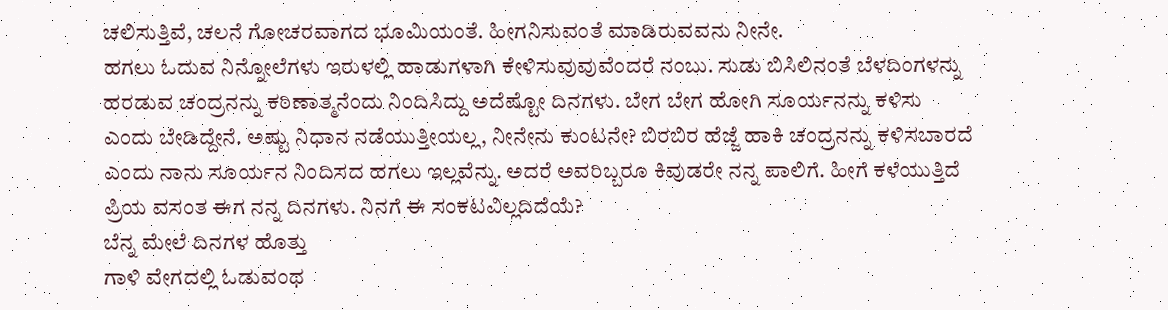ಚಲಿಸುತ್ತಿವೆ, ಚಲನೆ ಗೋಚರವಾಗದ ಭೂಮಿಯಂತೆ. ಹೀಗನಿಸುವಂತೆ ಮಾಡಿರುವವನು ನೀನೇ.
ಹಗಲು ಓದುವ ನಿನ್ನೋಲೆಗಳು ಇರುಳಲ್ಲಿ ಹಾಡುಗಳಾಗಿ ಕೇಳಿಸುವುವುವೆಂದರೆ ನಂಬು. ಸುಡು ಬಿಸಿಲಿನಂತೆ ಬೆಳದಿಂಗಳನ್ನು ಹರಡುವ ಚಂದ್ರನನ್ನು ಕಠಿಣಾತ್ಮನೆಂದು ನಿಂದಿಸಿದ್ದು ಅದೆಷ್ಟೋ ದಿನಗಳು. ಬೇಗ ಬೇಗ ಹೋಗಿ ಸೂರ್ಯನನ್ನು ಕಳಿಸು ಎಂದು ಬೇಡಿದ್ದೇನೆ. ಅಷ್ಟು ನಿಧಾನ ನಡೆಯುತ್ತೀಯಲ್ಲ, ನೀನೇನು ಕುಂಟನೇ? ಬಿರಬಿರ ಹೆಜ್ಜೆ ಹಾಕಿ ಚಂದ್ರನನ್ನು ಕಳಿಸಬಾರದೆ ಎಂದು ನಾನು ಸೂರ್ಯನ ನಿಂದಿಸದ ಹಗಲು ಇಲ್ಲವೆನ್ನು. ಅದರೆ ಅವರಿಬ್ಬರೂ ಕಿವುಡರೇ ನನ್ನ ಪಾಲಿಗೆ. ಹೀಗೆ ಕಳೆಯುತ್ತಿದೆ ಪ್ರಿಯ ವಸಂತ ಈಗ ನನ್ನ ದಿನಗಳು. ನಿನಗೆ ಈ ಸಂಕಟವಿಲ್ಲದಿದೆಯೆ?
ಬೆನ್ನ ಮೇಲೆ ದಿನಗಳ ಹೊತ್ತು
ಗಾಳಿ ವೇಗದಲ್ಲಿ ಓಡುವಂಥ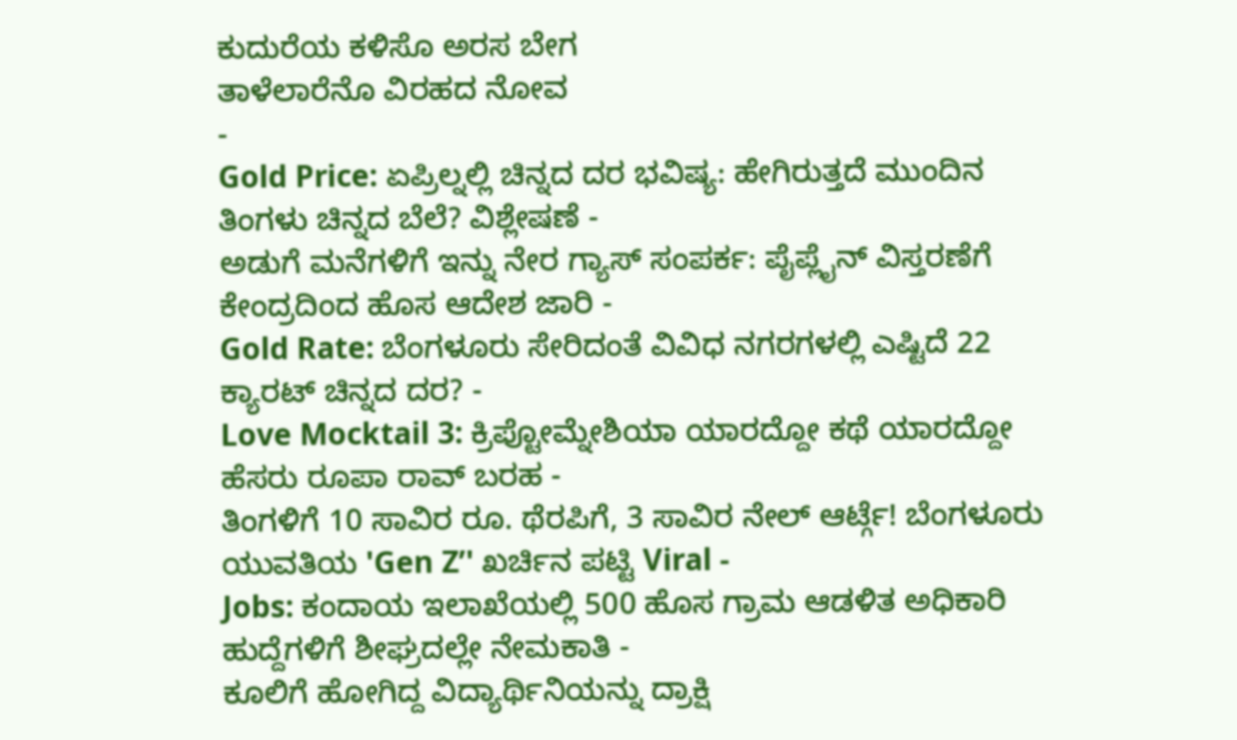ಕುದುರೆಯ ಕಳಿಸೊ ಅರಸ ಬೇಗ
ತಾಳೆಲಾರೆನೊ ವಿರಹದ ನೋವ
-
Gold Price: ಏಪ್ರಿಲ್ನಲ್ಲಿ ಚಿನ್ನದ ದರ ಭವಿಷ್ಯ: ಹೇಗಿರುತ್ತದೆ ಮುಂದಿನ ತಿಂಗಳು ಚಿನ್ನದ ಬೆಲೆ? ವಿಶ್ಲೇಷಣೆ -
ಅಡುಗೆ ಮನೆಗಳಿಗೆ ಇನ್ನು ನೇರ ಗ್ಯಾಸ್ ಸಂಪರ್ಕ: ಪೈಪ್ಲೈನ್ ವಿಸ್ತರಣೆಗೆ ಕೇಂದ್ರದಿಂದ ಹೊಸ ಆದೇಶ ಜಾರಿ -
Gold Rate: ಬೆಂಗಳೂರು ಸೇರಿದಂತೆ ವಿವಿಧ ನಗರಗಳಲ್ಲಿ ಎಷ್ಟಿದೆ 22 ಕ್ಯಾರಟ್ ಚಿನ್ನದ ದರ? -
Love Mocktail 3: ಕ್ರಿಪ್ಟೋಮ್ನೇಶಿಯಾ ಯಾರದ್ದೋ ಕಥೆ ಯಾರದ್ದೋ ಹೆಸರು ರೂಪಾ ರಾವ್ ಬರಹ -
ತಿಂಗಳಿಗೆ 10 ಸಾವಿರ ರೂ. ಥೆರಪಿಗೆ, 3 ಸಾವಿರ ನೇಲ್ ಆರ್ಟ್ಗೆ! ಬೆಂಗಳೂರು ಯುವತಿಯ 'Gen Z’' ಖರ್ಚಿನ ಪಟ್ಟಿ Viral -
Jobs: ಕಂದಾಯ ಇಲಾಖೆಯಲ್ಲಿ 500 ಹೊಸ ಗ್ರಾಮ ಆಡಳಿತ ಅಧಿಕಾರಿ ಹುದ್ದೆಗಳಿಗೆ ಶೀಘ್ರದಲ್ಲೇ ನೇಮಕಾತಿ -
ಕೂಲಿಗೆ ಹೋಗಿದ್ದ ವಿದ್ಯಾರ್ಥಿನಿಯನ್ನು ದ್ರಾಕ್ಷಿ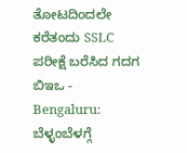ತೋಟದಿಂದಲೇ ಕರೆತಂದು SSLC ಪರೀಕ್ಷೆ ಬರೆಸಿದ ಗದಗ ಬಿಇಒ -
Bengaluru: ಬೆಳ್ಳಂಬೆಳಗ್ಗೆ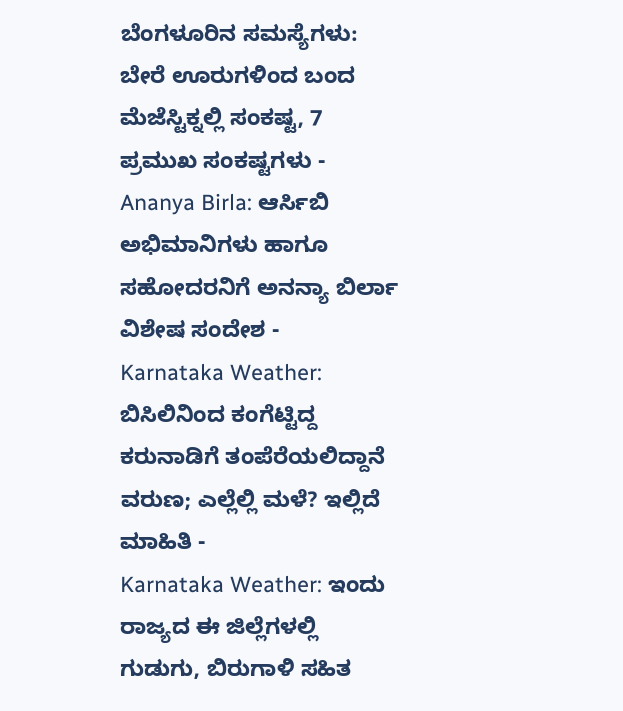ಬೆಂಗಳೂರಿನ ಸಮಸ್ಯೆಗಳು: ಬೇರೆ ಊರುಗಳಿಂದ ಬಂದ ಮೆಜೆಸ್ಟಿಕ್ನಲ್ಲಿ ಸಂಕಷ್ಟ, 7 ಪ್ರಮುಖ ಸಂಕಷ್ಟಗಳು -
Ananya Birla: ಆರ್ಸಿಬಿ ಅಭಿಮಾನಿಗಳು ಹಾಗೂ ಸಹೋದರನಿಗೆ ಅನನ್ಯಾ ಬಿರ್ಲಾ ವಿಶೇಷ ಸಂದೇಶ -
Karnataka Weather: ಬಿಸಿಲಿನಿಂದ ಕಂಗೆಟ್ಟಿದ್ದ ಕರುನಾಡಿಗೆ ತಂಪೆರೆಯಲಿದ್ದಾನೆ ವರುಣ; ಎಲ್ಲೆಲ್ಲಿ ಮಳೆ? ಇಲ್ಲಿದೆ ಮಾಹಿತಿ -
Karnataka Weather: ಇಂದು ರಾಜ್ಯದ ಈ ಜಿಲ್ಲೆಗಳಲ್ಲಿ ಗುಡುಗು, ಬಿರುಗಾಳಿ ಸಹಿತ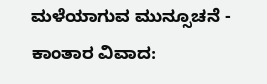ಮಳೆಯಾಗುವ ಮುನ್ಸೂಚನೆ -
ಕಾಂತಾರ ವಿವಾದ: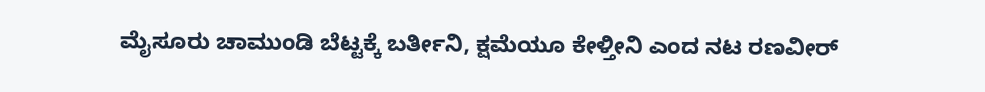ಮೈಸೂರು ಚಾಮುಂಡಿ ಬೆಟ್ಟಕ್ಕೆ ಬರ್ತೀನಿ, ಕ್ಷಮೆಯೂ ಕೇಳ್ತೀನಿ ಎಂದ ನಟ ರಣವೀರ್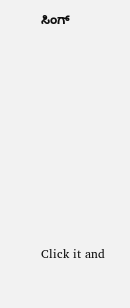ಸಿಂಗ್












Click it and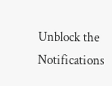Unblock the Notifications